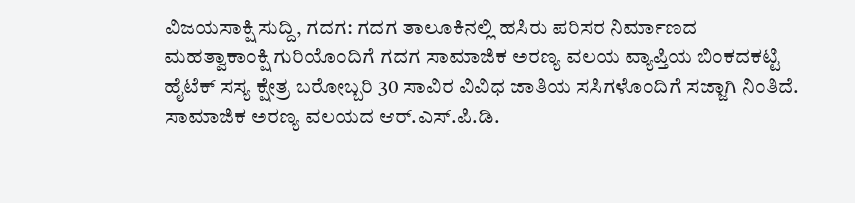ವಿಜಯಸಾಕ್ಷಿ ಸುದ್ದಿ, ಗದಗ: ಗದಗ ತಾಲೂಕಿನಲ್ಲಿ ಹಸಿರು ಪರಿಸರ ನಿರ್ಮಾಣದ ಮಹತ್ವಾಕಾಂಕ್ಷಿ ಗುರಿಯೊಂದಿಗೆ ಗದಗ ಸಾಮಾಜಿಕ ಅರಣ್ಯ ವಲಯ ವ್ಯಾಪ್ತಿಯ ಬಿಂಕದಕಟ್ಟಿ ಹೈಟೆಕ್ ಸಸ್ಯ ಕ್ಷೇತ್ರ ಬರೋಬ್ಬರಿ 30 ಸಾವಿರ ವಿವಿಧ ಜಾತಿಯ ಸಸಿಗಳೊಂದಿಗೆ ಸಜ್ಜಾಗಿ ನಿಂತಿದೆ. ಸಾಮಾಜಿಕ ಅರಣ್ಯ ವಲಯದ ಆರ್.ಎಸ್.ಪಿ.ಡಿ.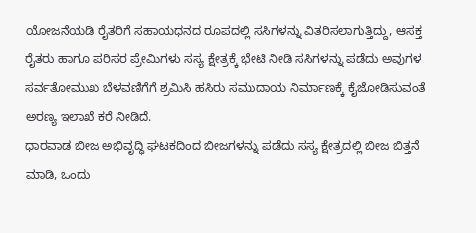ಯೋಜನೆಯಡಿ ರೈತರಿಗೆ ಸಹಾಯಧನದ ರೂಪದಲ್ಲಿ ಸಸಿಗಳನ್ನು ವಿತರಿಸಲಾಗುತ್ತಿದ್ದು, ಆಸಕ್ತ ರೈತರು ಹಾಗೂ ಪರಿಸರ ಪ್ರೇಮಿಗಳು ಸಸ್ಯ ಕ್ಷೇತ್ರಕ್ಕೆ ಭೇಟಿ ನೀಡಿ ಸಸಿಗಳನ್ನು ಪಡೆದು ಅವುಗಳ ಸರ್ವತೋಮುಖ ಬೆಳವಣಿಗೆಗೆ ಶ್ರಮಿಸಿ ಹಸಿರು ಸಮುದಾಯ ನಿರ್ಮಾಣಕ್ಕೆ ಕೈಜೋಡಿಸುವಂತೆ ಅರಣ್ಯ ಇಲಾಖೆ ಕರೆ ನೀಡಿದೆ.
ಧಾರವಾಡ ಬೀಜ ಅಭಿವೃದ್ಧಿ ಘಟಕದಿಂದ ಬೀಜಗಳನ್ನು ಪಡೆದು ಸಸ್ಯ ಕ್ಷೇತ್ರದಲ್ಲಿ ಬೀಜ ಬಿತ್ತನೆ ಮಾಡಿ, ಒಂದು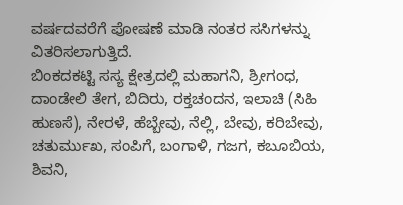ವರ್ಷದವರೆಗೆ ಪೋಷಣೆ ಮಾಡಿ ನಂತರ ಸಸಿಗಳನ್ನು ವಿತರಿಸಲಾಗುತ್ತಿದೆ.
ಬಿಂಕದಕಟ್ಟಿ ಸಸ್ಯ ಕ್ಷೇತ್ರದಲ್ಲಿ ಮಹಾಗನಿ, ಶ್ರೀಗಂಧ, ದಾಂಡೇಲಿ ತೇಗ, ಬಿದಿರು, ರಕ್ತಚಂದನ, ಇಲಾಚಿ (ಸಿಹಿ ಹುಣಸೆ), ನೇರಳೆ, ಹೆಬ್ಬೇವು, ನೆಲ್ಲಿ, ಬೇವು, ಕರಿಬೇವು, ಚತುರ್ಮುಖ, ಸಂಪಿಗೆ, ಬಂಗಾಳಿ, ಗಜಗ, ಕಬೂಬಿಯ, ಶಿವನಿ,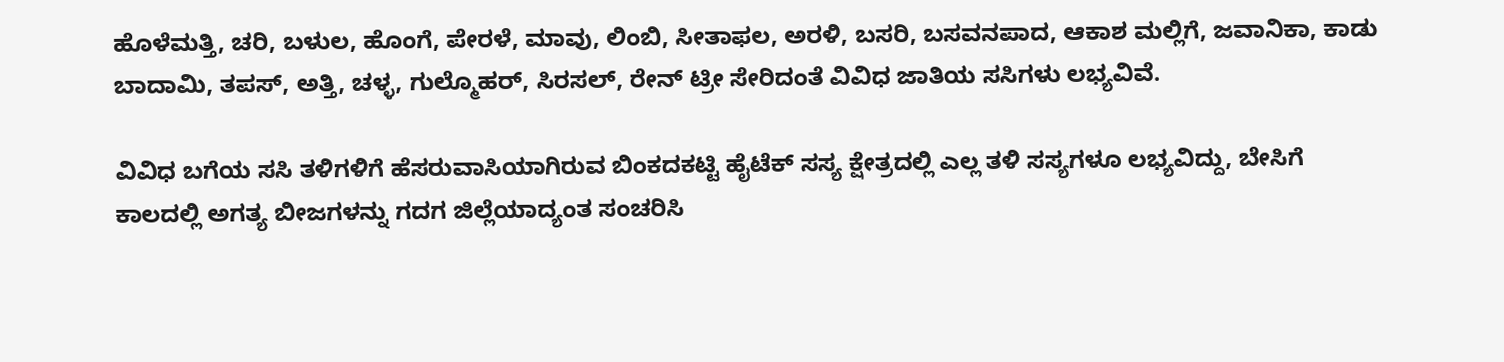ಹೊಳೆಮತ್ತಿ, ಚರಿ, ಬಳುಲ, ಹೊಂಗೆ, ಪೇರಳೆ, ಮಾವು, ಲಿಂಬಿ, ಸೀತಾಫಲ, ಅರಳಿ, ಬಸರಿ, ಬಸವನಪಾದ, ಆಕಾಶ ಮಲ್ಲಿಗೆ, ಜವಾನಿಕಾ, ಕಾಡು ಬಾದಾಮಿ, ತಪಸ್, ಅತ್ತಿ, ಚಳ್ಳ, ಗುಲ್ಮೊಹರ್, ಸಿರಸಲ್, ರೇನ್ ಟ್ರೀ ಸೇರಿದಂತೆ ವಿವಿಧ ಜಾತಿಯ ಸಸಿಗಳು ಲಭ್ಯವಿವೆ.

ವಿವಿಧ ಬಗೆಯ ಸಸಿ ತಳಿಗಳಿಗೆ ಹೆಸರುವಾಸಿಯಾಗಿರುವ ಬಿಂಕದಕಟ್ಟಿ ಹೈಟೆಕ್ ಸಸ್ಯ ಕ್ಷೇತ್ರದಲ್ಲಿ ಎಲ್ಲ ತಳಿ ಸಸ್ಯಗಳೂ ಲಭ್ಯವಿದ್ದು, ಬೇಸಿಗೆ ಕಾಲದಲ್ಲಿ ಅಗತ್ಯ ಬೀಜಗಳನ್ನು ಗದಗ ಜಿಲ್ಲೆಯಾದ್ಯಂತ ಸಂಚರಿಸಿ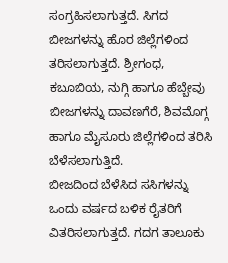ಸಂಗ್ರಹಿಸಲಾಗುತ್ತದೆ. ಸಿಗದ ಬೀಜಗಳನ್ನು ಹೊರ ಜಿಲ್ಲೆಗಳಿಂದ ತರಿಸಲಾಗುತ್ತದೆ. ಶ್ರೀಗಂಧ, ಕಬೂಬಿಯ, ನುಗ್ಗಿ ಹಾಗೂ ಹೆಬ್ಬೇವು ಬೀಜಗಳನ್ನು ದಾವಣಗೆರೆ, ಶಿವಮೊಗ್ಗ ಹಾಗೂ ಮೈಸೂರು ಜಿಲ್ಲೆಗಳಿಂದ ತರಿಸಿ ಬೆಳೆಸಲಾಗುತ್ತಿದೆ.
ಬೀಜದಿಂದ ಬೆಳೆಸಿದ ಸಸಿಗಳನ್ನು ಒಂದು ವರ್ಷದ ಬಳಿಕ ರೈತರಿಗೆ ವಿತರಿಸಲಾಗುತ್ತದೆ. ಗದಗ ತಾಲೂಕು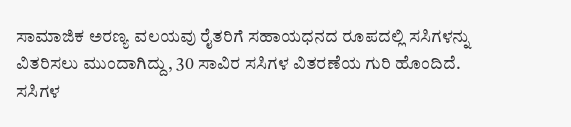ಸಾಮಾಜಿಕ ಅರಣ್ಯ ವಲಯವು ರೈತರಿಗೆ ಸಹಾಯಧನದ ರೂಪದಲ್ಲಿ ಸಸಿಗಳನ್ನು ವಿತರಿಸಲು ಮುಂದಾಗಿದ್ದು, 30 ಸಾವಿರ ಸಸಿಗಳ ವಿತರಣೆಯ ಗುರಿ ಹೊಂದಿದೆ.
ಸಸಿಗಳ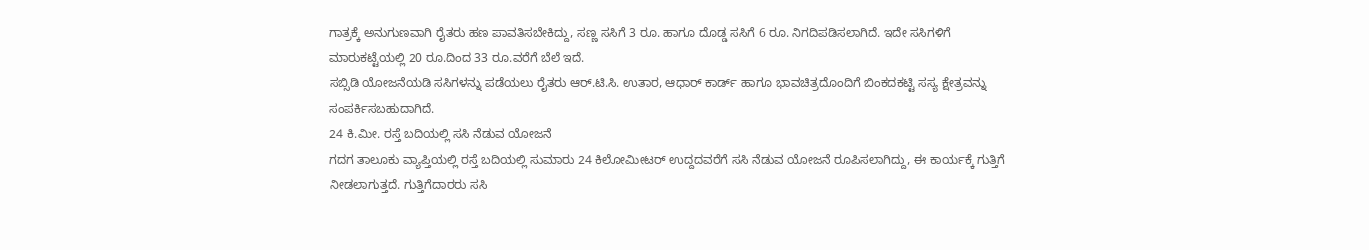ಗಾತ್ರಕ್ಕೆ ಅನುಗುಣವಾಗಿ ರೈತರು ಹಣ ಪಾವತಿಸಬೇಕಿದ್ದು, ಸಣ್ಣ ಸಸಿಗೆ 3 ರೂ. ಹಾಗೂ ದೊಡ್ಡ ಸಸಿಗೆ 6 ರೂ. ನಿಗದಿಪಡಿಸಲಾಗಿದೆ. ಇದೇ ಸಸಿಗಳಿಗೆ ಮಾರುಕಟ್ಟೆಯಲ್ಲಿ 20 ರೂ.ದಿಂದ 33 ರೂ.ವರೆಗೆ ಬೆಲೆ ಇದೆ.
ಸಬ್ಸಿಡಿ ಯೋಜನೆಯಡಿ ಸಸಿಗಳನ್ನು ಪಡೆಯಲು ರೈತರು ಆರ್.ಟಿ.ಸಿ. ಉತಾರ, ಆಧಾರ್ ಕಾರ್ಡ್ ಹಾಗೂ ಭಾವಚಿತ್ರದೊಂದಿಗೆ ಬಿಂಕದಕಟ್ಟಿ ಸಸ್ಯ ಕ್ಷೇತ್ರವನ್ನು ಸಂಪರ್ಕಿಸಬಹುದಾಗಿದೆ.
24 ಕಿ.ಮೀ. ರಸ್ತೆ ಬದಿಯಲ್ಲಿ ಸಸಿ ನೆಡುವ ಯೋಜನೆ
ಗದಗ ತಾಲೂಕು ವ್ಯಾಪ್ತಿಯಲ್ಲಿ ರಸ್ತೆ ಬದಿಯಲ್ಲಿ ಸುಮಾರು 24 ಕಿಲೋಮೀಟರ್ ಉದ್ದದವರೆಗೆ ಸಸಿ ನೆಡುವ ಯೋಜನೆ ರೂಪಿಸಲಾಗಿದ್ದು, ಈ ಕಾರ್ಯಕ್ಕೆ ಗುತ್ತಿಗೆ ನೀಡಲಾಗುತ್ತದೆ. ಗುತ್ತಿಗೆದಾರರು ಸಸಿ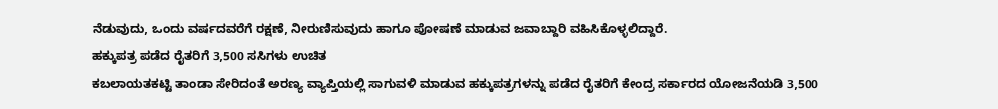ನೆಡುವುದು, ಒಂದು ವರ್ಷದವರೆಗೆ ರಕ್ಷಣೆ, ನೀರುಣಿಸುವುದು ಹಾಗೂ ಪೋಷಣೆ ಮಾಡುವ ಜವಾಬ್ದಾರಿ ವಹಿಸಿಕೊಳ್ಳಲಿದ್ದಾರೆ.
ಹಕ್ಕುಪತ್ರ ಪಡೆದ ರೈತರಿಗೆ 3,500 ಸಸಿಗಳು ಉಚಿತ
ಕಬಲಾಯತಕಟ್ಟಿ ತಾಂಡಾ ಸೇರಿದಂತೆ ಅರಣ್ಯ ವ್ಯಾಪ್ತಿಯಲ್ಲಿ ಸಾಗುವಳಿ ಮಾಡುವ ಹಕ್ಕುಪತ್ರಗಳನ್ನು ಪಡೆದ ರೈತರಿಗೆ ಕೇಂದ್ರ ಸರ್ಕಾರದ ಯೋಜನೆಯಡಿ 3,500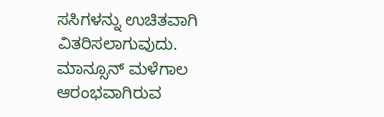ಸಸಿಗಳನ್ನು ಉಚಿತವಾಗಿ ವಿತರಿಸಲಾಗುವುದು.
ಮಾನ್ಸೂನ್ ಮಳೆಗಾಲ ಆರಂಭವಾಗಿರುವ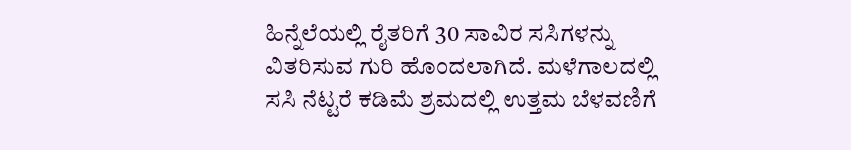ಹಿನ್ನೆಲೆಯಲ್ಲಿ ರೈತರಿಗೆ 30 ಸಾವಿರ ಸಸಿಗಳನ್ನು ವಿತರಿಸುವ ಗುರಿ ಹೊಂದಲಾಗಿದೆ. ಮಳೆಗಾಲದಲ್ಲಿ ಸಸಿ ನೆಟ್ಟರೆ ಕಡಿಮೆ ಶ್ರಮದಲ್ಲಿ ಉತ್ತಮ ಬೆಳವಣಿಗೆ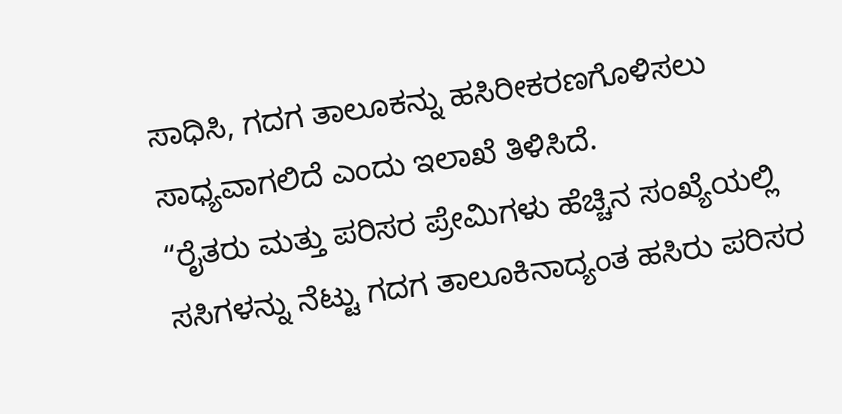ಸಾಧಿಸಿ, ಗದಗ ತಾಲೂಕನ್ನು ಹಸಿರೀಕರಣಗೊಳಿಸಲು ಸಾಧ್ಯವಾಗಲಿದೆ ಎಂದು ಇಲಾಖೆ ತಿಳಿಸಿದೆ.
“ರೈತರು ಮತ್ತು ಪರಿಸರ ಪ್ರೇಮಿಗಳು ಹೆಚ್ಚಿನ ಸಂಖ್ಯೆಯಲ್ಲಿ ಸಸಿಗಳನ್ನು ನೆಟ್ಟು ಗದಗ ತಾಲೂಕಿನಾದ್ಯಂತ ಹಸಿರು ಪರಿಸರ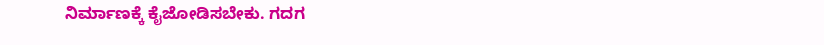ನಿರ್ಮಾಣಕ್ಕೆ ಕೈಜೋಡಿಸಬೇಕು. ಗದಗ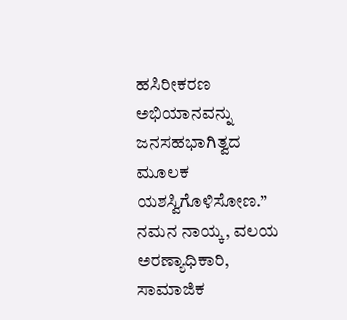ಹಸಿರೀಕರಣ ಅಭಿಯಾನವನ್ನು ಜನಸಹಭಾಗಿತ್ವದ ಮೂಲಕ ಯಶಸ್ವಿಗೊಳಿಸೋಣ.”
ನಮನ ನಾಯ್ಕ, ವಲಯ ಅರಣ್ಯಾಧಿಕಾರಿ, ಸಾಮಾಜಿಕ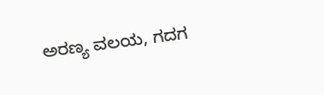ಅರಣ್ಯ ವಲಯ, ಗದಗ